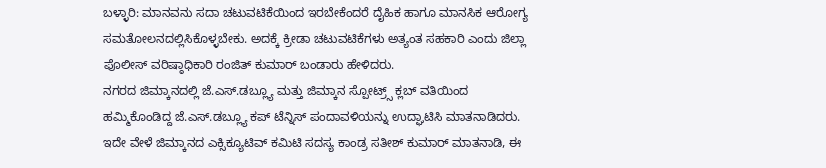ಬಳ್ಳಾರಿ: ಮಾನವನು ಸದಾ ಚಟುವಟಿಕೆಯಿಂದ ಇರಬೇಕೆಂದರೆ ದೈಹಿಕ ಹಾಗೂ ಮಾನಸಿಕ ಆರೋಗ್ಯ ಸಮತೋಲನದಲ್ಲಿಸಿಕೊಳ್ಳಬೇಕು. ಅದಕ್ಕೆ ಕ್ರೀಡಾ ಚಟುವಟಿಕೆಗಳು ಅತ್ಯಂತ ಸಹಕಾರಿ ಎಂದು ಜಿಲ್ಲಾ ಪೊಲೀಸ್ ವರಿಷ್ಠಾಧಿಕಾರಿ ರಂಜಿತ್ ಕುಮಾರ್ ಬಂಡಾರು ಹೇಳಿದರು.
ನಗರದ ಜಿಮ್ಕಾನದಲ್ಲಿ ಜೆ.ಎಸ್.ಡಬ್ಲ್ಯೂ ಮತ್ತು ಜಿಮ್ಕಾನ ಸ್ಪೋಟ್ರ್ಸ್ ಕ್ಲಬ್ ವತಿಯಿಂದ ಹಮ್ಮಿಕೊಂಡಿದ್ದ ಜೆ.ಎಸ್.ಡಬ್ಲ್ಯೂ ಕಪ್ ಟೆನ್ನಿಸ್ ಪಂದಾವಳಿಯನ್ನು ಉದ್ಘಾಟಿಸಿ ಮಾತನಾಡಿದರು.
ಇದೇ ವೇಳೆ ಜಿಮ್ಕಾನದ ಎಕ್ಸಿಕ್ಯೂಟಿವ್ ಕಮಿಟಿ ಸದಸ್ಯ ಕಾಂಡ್ರ ಸತೀಶ್ ಕುಮಾರ್ ಮಾತನಾಡಿ, ಈ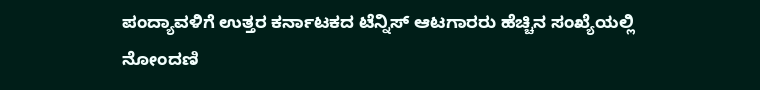ಪಂದ್ಯಾವಳಿಗೆ ಉತ್ತರ ಕರ್ನಾಟಕದ ಟೆನ್ನಿಸ್ ಆಟಗಾರರು ಹೆಚ್ಚಿನ ಸಂಖ್ಯೆಯಲ್ಲಿ ನೋಂದಣಿ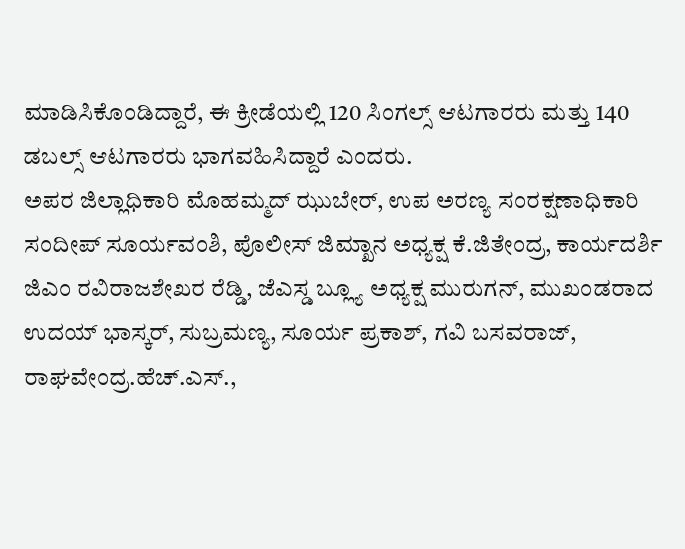ಮಾಡಿಸಿಕೊಂಡಿದ್ದಾರೆ, ಈ ಕ್ರೀಡೆಯಲ್ಲಿ 120 ಸಿಂಗಲ್ಸ್ ಆಟಗಾರರು ಮತ್ತು 140 ಡಬಲ್ಸ್ ಆಟಗಾರರು ಭಾಗವಹಿಸಿದ್ದಾರೆ ಎಂದರು.
ಅಪರ ಜಿಲ್ಲಾಧಿಕಾರಿ ಮೊಹಮ್ಮದ್ ಝುಬೇರ್, ಉಪ ಅರಣ್ಯ ಸಂರಕ್ಷಣಾಧಿಕಾರಿ ಸಂದೀಪ್ ಸೂರ್ಯವಂಶಿ, ಪೊಲೀಸ್ ಜಿಮ್ಖಾನ ಅಧ್ಯಕ್ಷ ಕೆ.ಜಿತೇಂದ್ರ, ಕಾರ್ಯದರ್ಶಿ ಜಿಎಂ ರವಿರಾಜಶೇಖರ ರೆಡ್ಡಿ, ಜೆಎಸ್ಡ ಬ್ಲ್ಯೂ ಅಧ್ಯಕ್ಷ ಮುರುಗನ್, ಮುಖಂಡರಾದ ಉದಯ್ ಭಾಸ್ಕರ್, ಸುಬ್ರಮಣ್ಯ, ಸೂರ್ಯ ಪ್ರಕಾಶ್, ಗವಿ ಬಸವರಾಜ್, ರಾಘವೇಂದ್ರ.ಹೆಚ್.ಎಸ್.,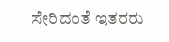ಸೇರಿದಂತೆ ಇತರರು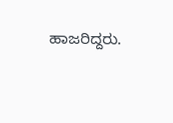ಹಾಜರಿದ್ದರು.